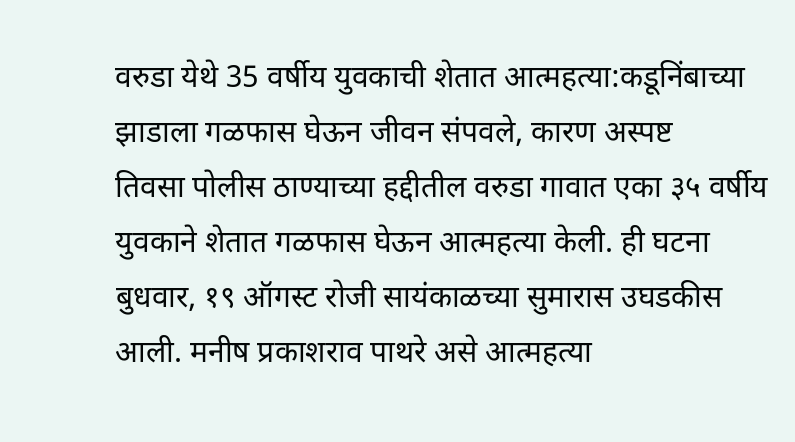वरुडा येथे 35 वर्षीय युवकाची शेतात आत्महत्या:कडूनिंबाच्या झाडाला गळफास घेऊन जीवन संपवले, कारण अस्पष्ट
तिवसा पोलीस ठाण्याच्या हद्दीतील वरुडा गावात एका ३५ वर्षीय युवकाने शेतात गळफास घेऊन आत्महत्या केली. ही घटना बुधवार, १९ ऑगस्ट रोजी सायंकाळच्या सुमारास उघडकीस आली. मनीष प्रकाशराव पाथरे असे आत्महत्या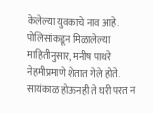केलेल्या युवकाचे नाव आहे. पोलिसांकडून मिळालेल्या माहितीनुसार, मनीष पाथरे नेहमीप्रमाणे शेतात गेले होते. सायंकाळ होऊनही ते घरी परत न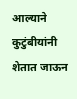आल्याने कुटुंबीयांनी शेतात जाऊन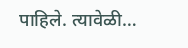पाहिले. त्यावेळी…